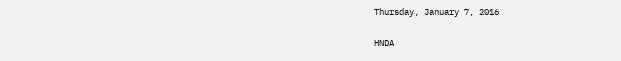Thursday, January 7, 2016

HNDA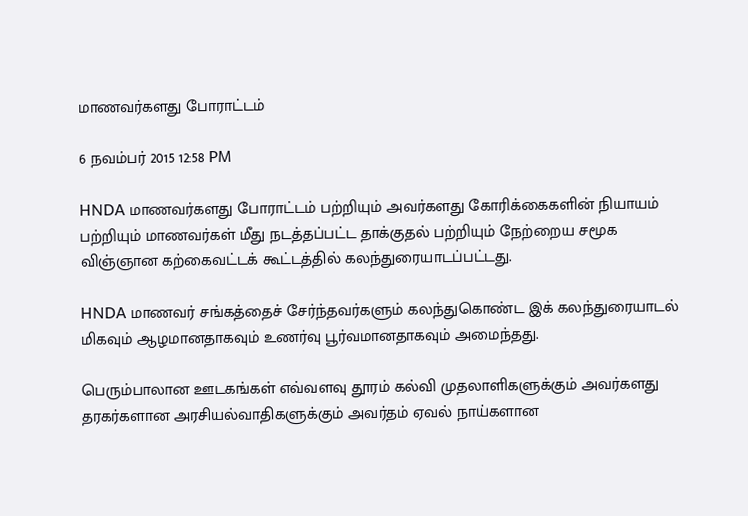மாணவர்களது போராட்டம்

6 நவம்பர் 2015 12:58 PM

HNDA மாணவர்களது போராட்டம் பற்றியும் அவர்களது கோரிக்கைகளின் நியாயம் பற்றியும் மாணவர்கள் மீது நடத்தப்பட்ட தாக்குதல் பற்றியும் நேற்றைய சமூக விஞ்ஞான கற்கைவட்டக் கூட்டத்தில் கலந்துரையாடப்பட்டது.

HNDA மாணவர் சங்கத்தைச் சேர்ந்தவர்களும் கலந்துகொண்ட இக் கலந்துரையாடல் மிகவும் ஆழமானதாகவும் உணர்வு பூர்வமானதாகவும் அமைந்தது.

பெரும்பாலான ஊடகங்கள் எவ்வளவு தூரம் கல்வி முதலாளிகளுக்கும் அவர்களது தரகர்களான அரசியல்வாதிகளுக்கும் அவர்தம் ஏவல் நாய்களான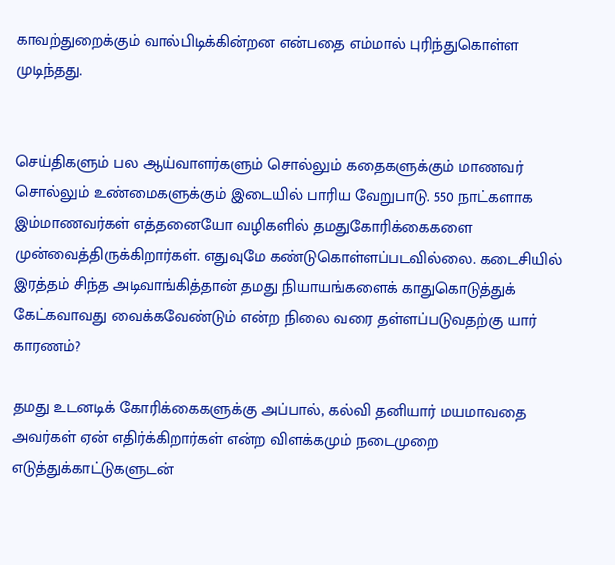காவற்துறைக்கும் வால்பிடிக்கின்றன என்பதை எம்மால் புரிந்துகொள்ள முடிந்தது.


செய்திகளும் பல ஆய்வாளர்களும் சொல்லும் கதைகளுக்கும் மாணவர் சொல்லும் உண்மைகளுக்கும் இடையில் பாரிய வேறுபாடு. 550 நாட்களாக இம்மாணவர்கள் எத்தனையோ வழிகளில் தமதுகோரிக்கைகளை முன்வைத்திருக்கிறார்கள். எதுவுமே கண்டுகொள்ளப்படவில்லை. கடைசியில் இரத்தம் சிந்த அடிவாங்கித்தான் தமது நியாயங்களைக் காதுகொடுத்துக் கேட்கவாவது வைக்கவேண்டும் என்ற நிலை வரை தள்ளப்படுவதற்கு யார் காரணம்?

தமது உடனடிக் கோரிக்கைகளுக்கு அப்பால், கல்வி தனியார் மயமாவதை அவர்கள் ஏன் எதிர்க்கிறார்கள் என்ற விளக்கமும் நடைமுறை எடுத்துக்காட்டுகளுடன்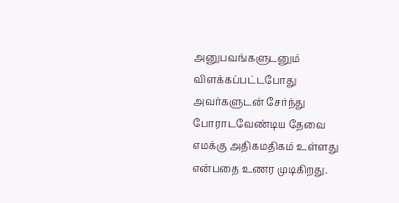அனுபவங்களுடனும் விளக்கப்பட்டபோது அவர்களுடன் சேர்ந்து போராடவேண்டிய தேவை எமக்கு அதிகமதிகம் உள்ளது என்பதை உணர முடிகிறது.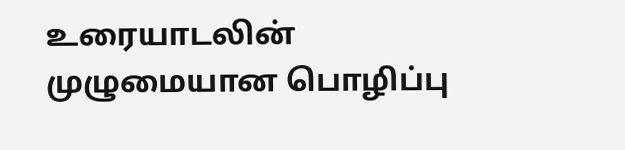உரையாடலின் முழுமையான பொழிப்பு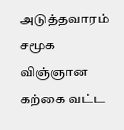அடுத்தவாரம் சமூக விஞ்ஞான கற்கை வட்ட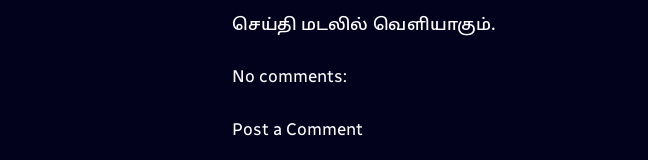செய்தி மடலில் வெளியாகும்.

No comments:

Post a Comment